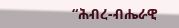“ሕብረ-ብሔራዊ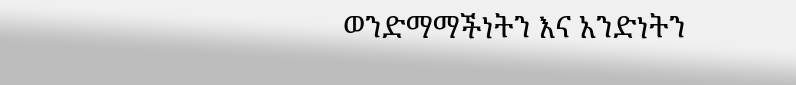ወንድማማችነትን እና አንድነትን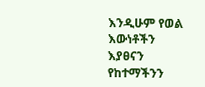እንዲሁም የወል እውነቶችን እያፀናን የከተማችንን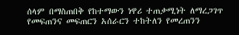ሰላም በማስጠበቅ የከተማውን ነዋሪ ተጠቃሚነት ለማረጋገጥ የመፍጠንና መፍጠርን አሰራርን ተከትለን የመረጠንን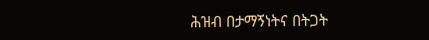ሕዝብ በታማኝነትና በትጋት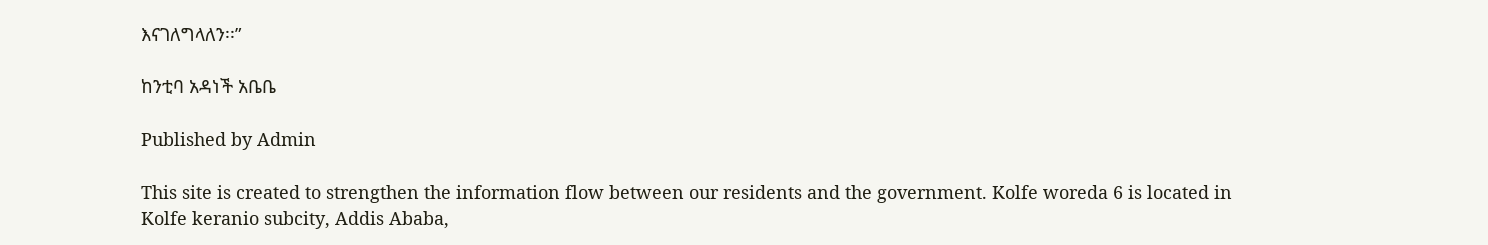እናገለግላለን፡፡”

ከንቲባ አዳነች አቤቤ

Published by Admin

This site is created to strengthen the information flow between our residents and the government. Kolfe woreda 6 is located in Kolfe keranio subcity, Addis Ababa,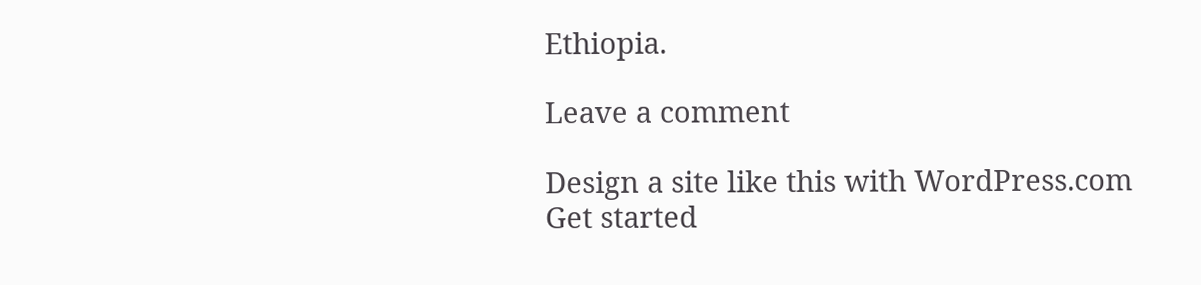Ethiopia.

Leave a comment

Design a site like this with WordPress.com
Get started